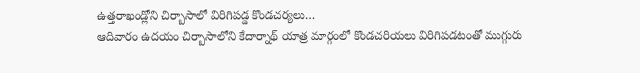ఉత్తరాఖండ్లోని చిర్బాసాలో విరిగిపడ్డ కొండచర్యలు…
ఆదివారం ఉదయం చిర్బాసాలోని కేదార్నాథ్ యాత్ర మార్గంలో కొండచరియలు విరిగిపడటంతో ముగ్గురు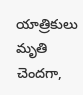యాత్రికులు మృతి చెందగా,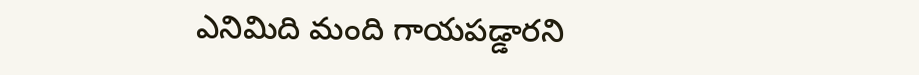ఎనిమిది మంది గాయపడ్డారని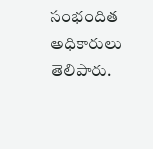సంభందిత అధికారులు తెలిపారు.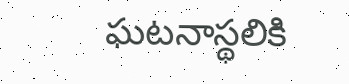ఘటనాస్థలికి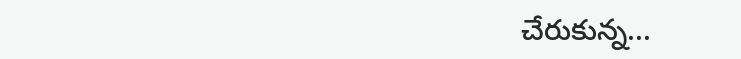చేరుకున్న...